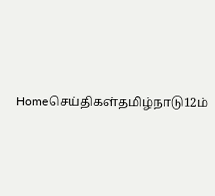Homeசெய்திகள்தமிழ்நாடு12ம்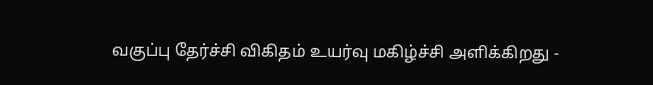வகுப்பு தேர்ச்சி விகிதம் உயர்வு மகிழ்ச்சி அளிக்கிறது -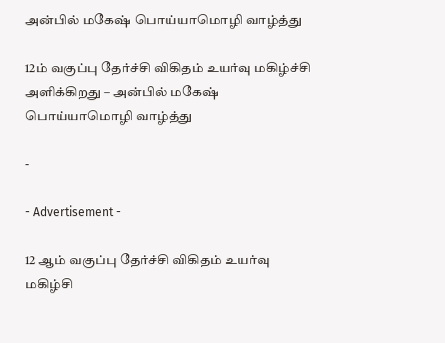அன்பில் மகேஷ் பொய்யாமொழி வாழ்த்து

12ம் வகுப்பு தேர்ச்சி விகிதம் உயர்வு மகிழ்ச்சி அளிக்கிறது – அன்பில் மகேஷ் பொய்யாமொழி வாழ்த்து

-

- Advertisement -

12 ஆம் வகுப்பு தேர்ச்சி விகிதம் உயர்வு மகிழ்சி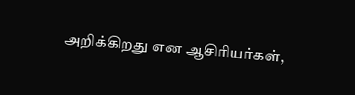அறிக்கிறது என ஆசிரியர்கள்,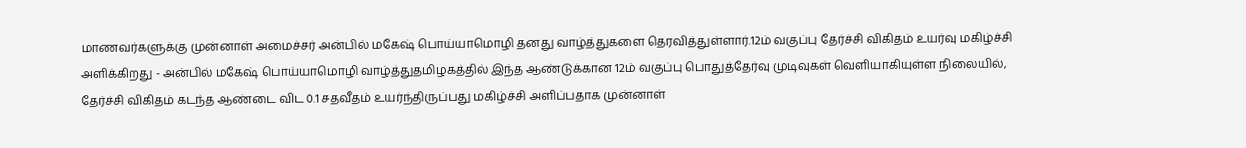மாணவர்களுக்கு முன்னாள் அமைச்சர் அன்பில் மகேஷ் பொய்யாமொழி தனது வாழ்த்துகளை தெரவித்துள்ளார்.12ம் வகுப்பு தேர்ச்சி விகிதம் உயர்வு மகிழ்ச்சி அளிக்கிறது - அன்பில் மகேஷ் பொய்யாமொழி வாழ்த்துதமிழகத்தில் இந்த ஆண்டுக்கான 12ம் வகுப்பு பொதுத்தேர்வு முடிவுகள் வெளியாகியுள்ள நிலையில், தேர்ச்சி விகிதம் கடந்த ஆண்டை விட 0.1 சதவீதம் உயர்ந்திருப்பது மகிழ்ச்சி அளிப்பதாக முன்னாள்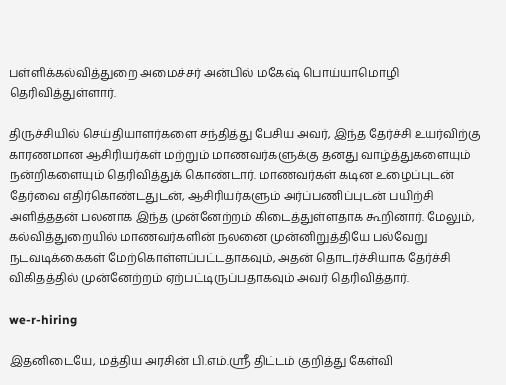பள்ளிக்கல்வித்துறை அமைச்சர் அன்பில் மகேஷ் பொய்யாமொழி தெரிவித்துள்ளார்.

திருச்சியில் செய்தியாளர்களை சந்தித்து பேசிய அவர், இந்த தேர்ச்சி உயர்விற்கு காரணமான ஆசிரியர்கள் மற்றும் மாணவர்களுக்கு தனது வாழ்த்துகளையும் நன்றிகளையும் தெரிவித்துக் கொண்டார். மாணவர்கள் கடின உழைப்புடன் தேர்வை எதிர்கொண்டதுடன், ஆசிரியர்களும் அர்ப்பணிப்புடன் பயிற்சி அளித்ததன் பலனாக இந்த முன்னேற்றம் கிடைத்துள்ளதாக கூறினார். மேலும், கல்வித்துறையில் மாணவர்களின் நலனை முன்னிறுத்தியே பல்வேறு நடவடிக்கைகள் மேற்கொள்ளப்பட்டதாகவும், அதன் தொடர்ச்சியாக தேர்ச்சி விகிதத்தில் முன்னேற்றம் ஏற்பட்டிருப்பதாகவும் அவர் தெரிவித்தார்.

we-r-hiring

இதனிடையே, மத்திய அரசின் பி.எம்.ஸ்ரீ திட்டம் குறித்து கேள்வி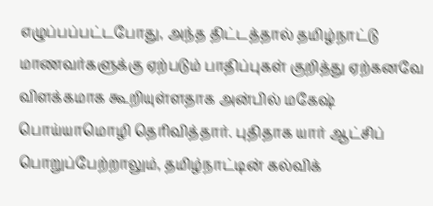எழுப்பப்பட்டபோது, அந்த திட்டத்தால் தமிழ்நாட்டு மாணவர்களுக்கு ஏற்படும் பாதிப்புகள் குறித்து ஏற்கனவே விளக்கமாக கூறியுள்ளதாக அன்பில் மகேஷ் பொய்யாமொழி தெரிவித்தார். புதிதாக யார் ஆட்சிப் பொறுப்பேற்றாலும், தமிழ்நாட்டின் கல்விக்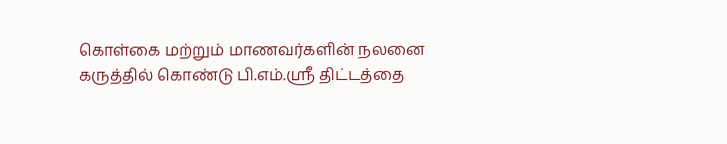கொள்கை மற்றும் மாணவர்களின் நலனை கருத்தில் கொண்டு பி.எம்.ஸ்ரீ திட்டத்தை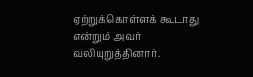ஏற்றுக்கொள்ளக் கூடாது என்றும் அவர் வலியுறுத்தினார்.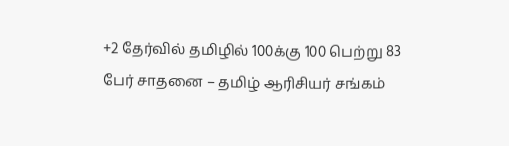+2 தேர்வில் தமிழில் 100க்கு 100 பெற்று 83 பேர் சாதனை – தமிழ் ஆரிசியர் சங்கம்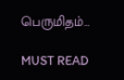பெருமிதம்…

MUST READ